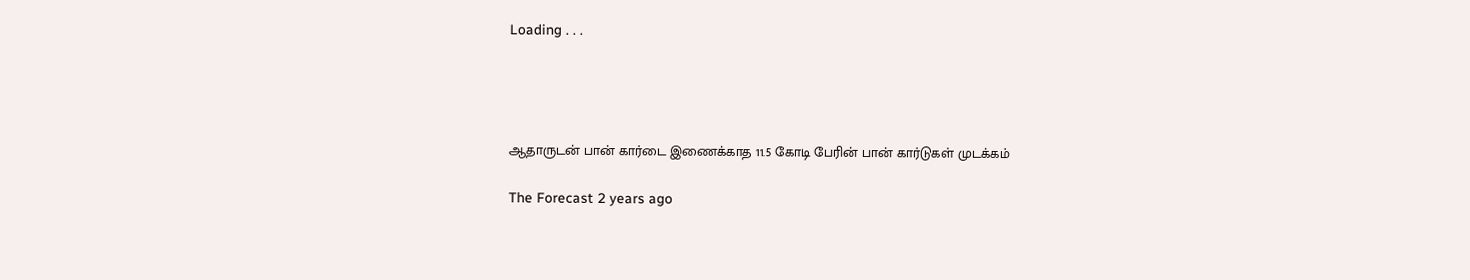Loading . . .




ஆதாருடன் பான் கார்டை இணைக்காத 11.5 கோடி பேரின் பான் கார்டுகள் முடக்கம்

The Forecast 2 years ago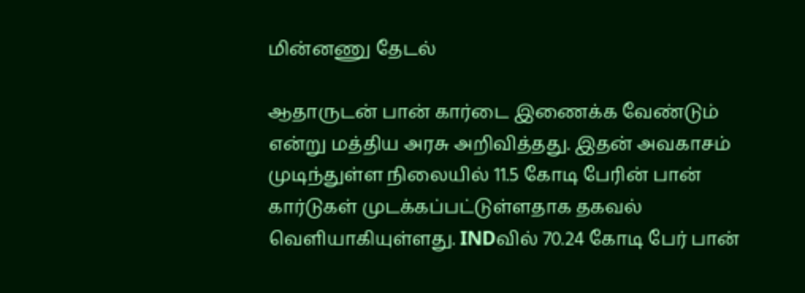மின்னணு தேடல்

ஆதாருடன் பான் கார்டை இணைக்க வேண்டும் என்று மத்திய அரசு அறிவித்தது. இதன் அவகாசம் முடிந்துள்ள நிலையில் 11.5 கோடி பேரின் பான் கார்டுகள் முடக்கப்பட்டுள்ளதாக தகவல் வெளியாகியுள்ளது. INDவில் 70.24 கோடி பேர் பான்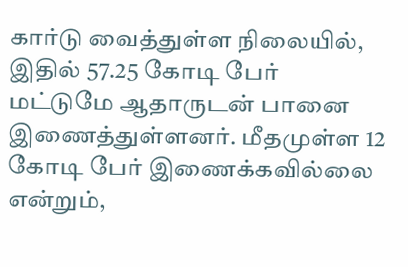கார்டு வைத்துள்ள நிலையில், இதில் 57.25 கோடி பேர் மட்டுமே ஆதாருடன் பானை இணைத்துள்ளனர். மீதமுள்ள 12 கோடி பேர் இணைக்கவில்லை என்றும்,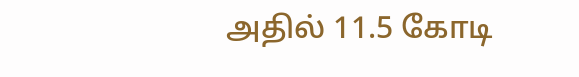அதில் 11.5 கோடி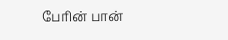பேரின் பான்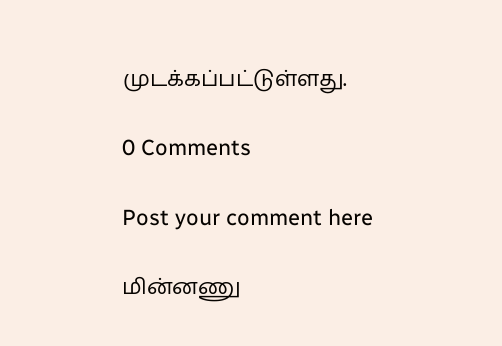முடக்கப்பட்டுள்ளது.

0 Comments

Post your comment here

மின்னணு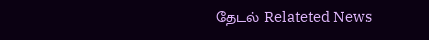தேடல் Relateted News